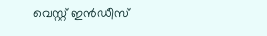വെസ്റ്റ് ഇൻഡീസ്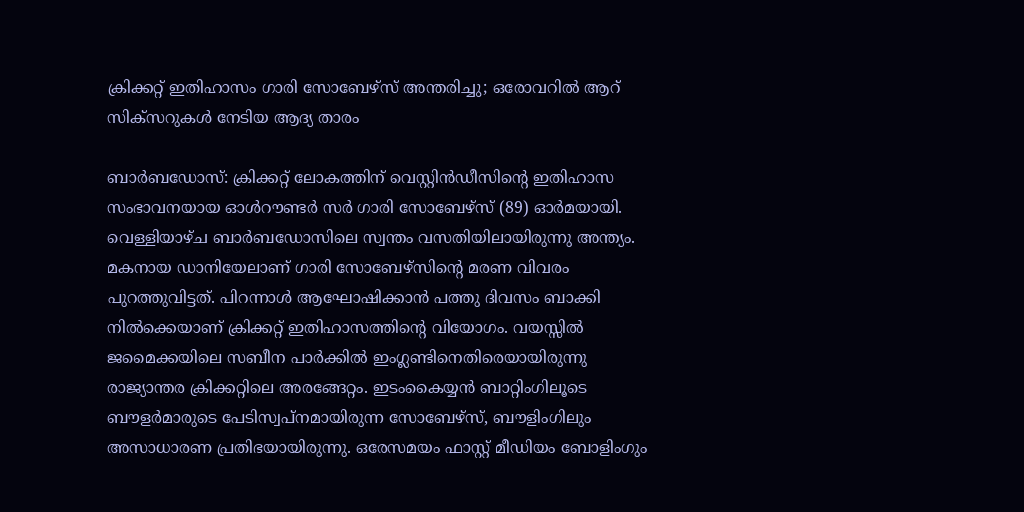ക്രിക്കറ്റ് ഇതിഹാസം ഗാരി സോബേഴ്‌സ് അന്തരിച്ചു; ഒരോവറിൽ ആറ് സിക്സറുകൾ നേടിയ ആദ്യ താരം

ബാർബഡോസ്: ക്രിക്കറ്റ് ലോകത്തിന് വെസ്റ്റിൻഡീസിന്റെ ഇതിഹാസ സംഭാവനയായ ഓൾറൗണ്ടർ സർ ഗാരി സോബേഴ്സ് (89) ഓർമയായി. വെള്ളിയാഴ്ച ബാർബഡോസിലെ സ്വന്തം വസതിയിലായിരുന്നു അന്ത്യം. മകനായ ഡാനിയേലാണ് ഗാരി സോബേഴ്സിന്റെ മരണ വിവരം പുറത്തുവിട്ടത്. പിറന്നാൾ ആഘോഷിക്കാൻ പത്തു ദിവസം ബാക്കി നിൽക്കെയാണ് ക്രിക്കറ്റ് ഇതിഹാസത്തിന്റെ വിയോഗം. വയസ്സിൽ ജമൈക്കയിലെ സബീന പാർക്കിൽ ഇംഗ്ലണ്ടിനെതിരെയായിരുന്നു രാജ്യാന്തര ക്രിക്കറ്റിലെ അരങ്ങേറ്റം. ഇടംകൈയ്യൻ ബാറ്റിംഗിലൂടെ ബൗളർമാരുടെ പേടിസ്വപ്നമായിരുന്ന സോബേഴ്‌സ്, ബൗളിംഗിലും അസാധാരണ പ്രതിഭയായിരുന്നു. ഒരേസമയം ഫാസ്റ്റ് മീഡിയം ബോളിംഗും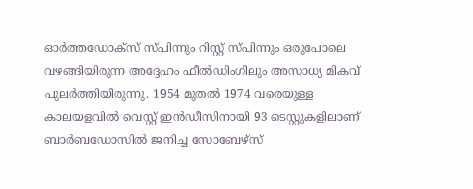ഓർത്തഡോക്സ് സ്പിന്നും റിസ്റ്റ് സ്പിന്നും ഒരുപോലെ വഴങ്ങിയിരുന്ന അദ്ദേഹം ഫീൽഡിംഗിലും അസാധ്യ മികവ് പുലർത്തിയിരുന്നു. 1954 മുതൽ 1974 വരെയുള്ള കാലയളവിൽ വെസ്റ്റ് ഇൻഡീസിനായി 93 ടെസ്റ്റുകളിലാണ് ബാർബഡോസിൽ ജനിച്ച സോബേഴ്‌സ്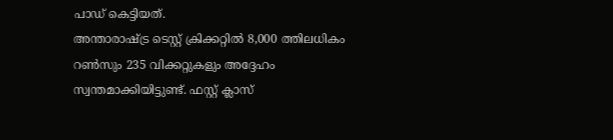പാഡ് കെട്ടിയത്.
അന്താരാഷ്ട്ര ടെസ്റ്റ് ക്രിക്കറ്റിൽ 8,000 ത്തിലധികം റൺസും 235 വിക്കറ്റുകളും അദ്ദേഹം സ്വന്തമാക്കിയിട്ടുണ്ട്. ഫസ്റ്റ് ക്ലാസ്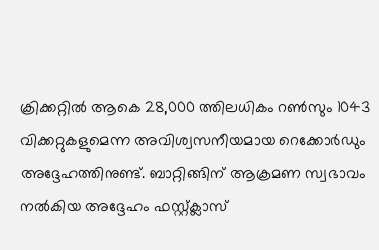ക്രിക്കറ്റിൽ ആകെ 28,000 ത്തിലധികം റൺസും 1043 വിക്കറ്റുകളുമെന്ന അവിശ്വസനീയമായ റെക്കോർഡും അദ്ദേഹത്തിനുണ്ട്. ബാറ്റിങ്ങിന് ആക്രമണ സ്വഭാവം നൽകിയ അദ്ദേഹം ഫസ്റ്റ്ക്ലാസ്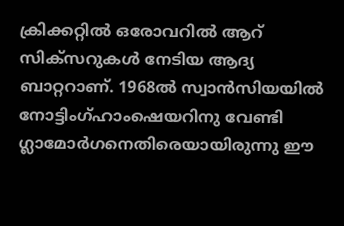ക്രിക്കറ്റിൽ ഒരോവറിൽ ആറ് സിക്സറുകൾ നേടിയ ആദ്യ ബാറ്ററാണ്. 1968ൽ സ്വാൻസിയയിൽ നോട്ടിംഗ്ഹാംഷെയറിനു വേണ്ടി ഗ്ലാമോർഗനെതിരെയായിരുന്നു ഈ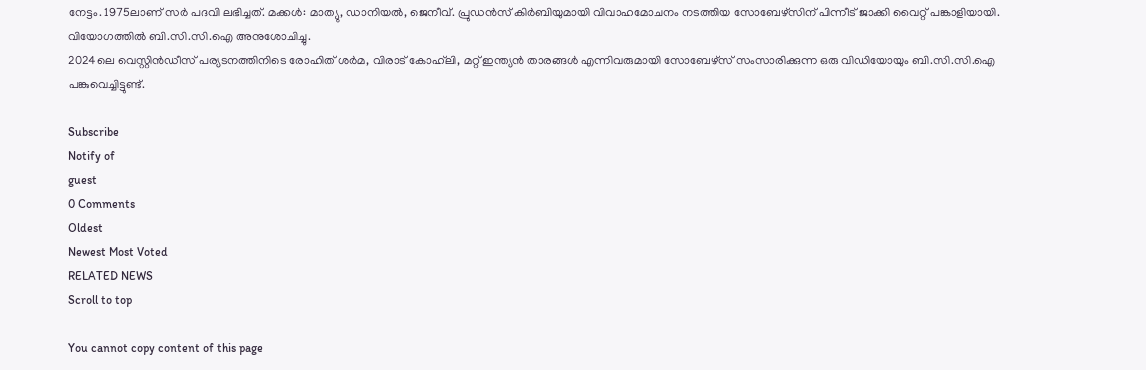നേട്ടം. 1975ലാണ് സർ പദവി ലഭിച്ചത്. മക്കൾ: മാത്യു, ഡാനിയൽ, ജെനീവ്. പ്രുഡൻസ് കിർബിയുമായി വിവാഹമോചനം നടത്തിയ സോബേഴ്സിന് പിന്നീട് ജാക്കി വൈറ്റ് പങ്കാളിയായി. വിയോഗത്തിൽ ബി.സി.സി.ഐ അനുശോചിച്ചു.
2024ലെ വെസ്റ്റിൻഡീസ് പര്യടനത്തിനിടെ രോഹിത് ശർമ, വിരാട് കോഹ്‌ലി, മറ്റ് ഇന്ത്യൻ താരങ്ങൾ എന്നിവരുമായി സോബേഴ്സ് സംസാരിക്കുന്ന ഒരു വിഡിയോയും ബി.സി.സി.ഐ പങ്കുവെച്ചിട്ടുണ്ട്.

Subscribe
Notify of
guest
0 Comments
Oldest
Newest Most Voted
RELATED NEWS
Scroll to top

You cannot copy content of this page